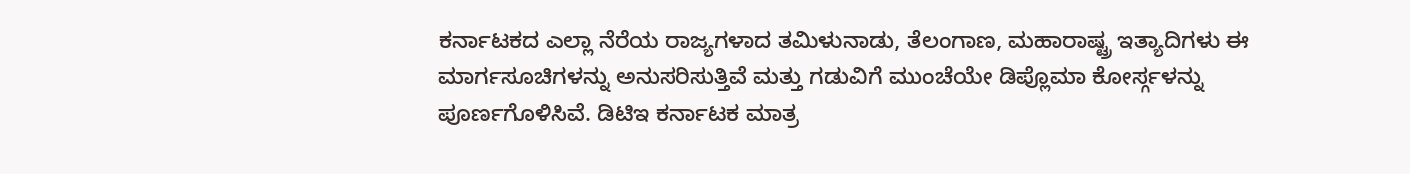ಕರ್ನಾಟಕದ ಎಲ್ಲಾ ನೆರೆಯ ರಾಜ್ಯಗಳಾದ ತಮಿಳುನಾಡು, ತೆಲಂಗಾಣ, ಮಹಾರಾಷ್ಟ್ರ ಇತ್ಯಾದಿಗಳು ಈ ಮಾರ್ಗಸೂಚಿಗಳನ್ನು ಅನುಸರಿಸುತ್ತಿವೆ ಮತ್ತು ಗಡುವಿಗೆ ಮುಂಚೆಯೇ ಡಿಪ್ಲೊಮಾ ಕೋರ್ಸ್ಗಳನ್ನು ಪೂರ್ಣಗೊಳಿಸಿವೆ. ಡಿಟಿಇ ಕರ್ನಾಟಕ ಮಾತ್ರ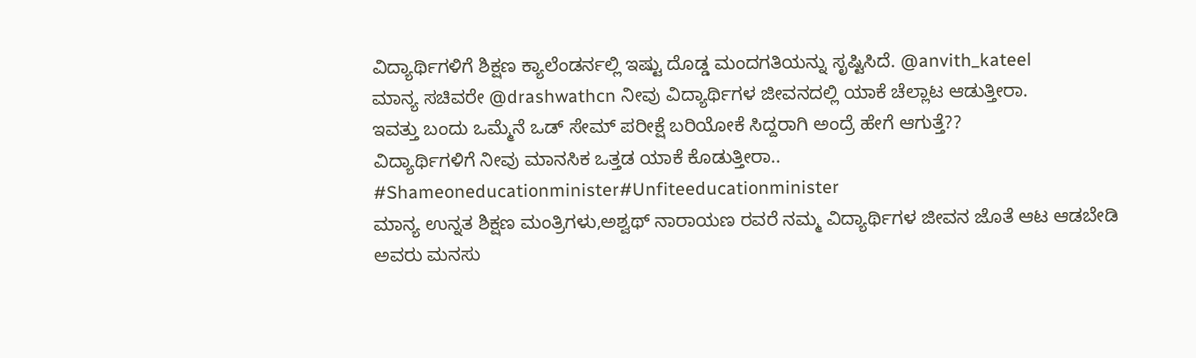ವಿದ್ಯಾರ್ಥಿಗಳಿಗೆ ಶಿಕ್ಷಣ ಕ್ಯಾಲೆಂಡರ್ನಲ್ಲಿ ಇಷ್ಟು ದೊಡ್ಡ ಮಂದಗತಿಯನ್ನು ಸೃಷ್ಟಿಸಿದೆ. @anvith_kateel
ಮಾನ್ಯ ಸಚಿವರೇ @drashwathcn ನೀವು ವಿದ್ಯಾರ್ಥಿಗಳ ಜೀವನದಲ್ಲಿ ಯಾಕೆ ಚೆಲ್ಲಾಟ ಆಡುತ್ತೀರಾ.
ಇವತ್ತು ಬಂದು ಒಮ್ಮೆನೆ ಒಡ್ ಸೇಮ್ ಪರೀಕ್ಷೆ ಬರಿಯೋಕೆ ಸಿದ್ದರಾಗಿ ಅಂದ್ರೆ ಹೇಗೆ ಆಗುತ್ತೆ??
ವಿದ್ಯಾರ್ಥಿಗಳಿಗೆ ನೀವು ಮಾನಸಿಕ ಒತ್ತಡ ಯಾಕೆ ಕೊಡುತ್ತೀರಾ..
#Shameoneducationminister#Unfiteeducationminister
ಮಾನ್ಯ ಉನ್ನತ ಶಿಕ್ಷಣ ಮಂತ್ರಿಗಳು,ಅಶ್ವಥ್ ನಾರಾಯಣ ರವರೆ ನಮ್ಮ ವಿದ್ಯಾರ್ಥಿಗಳ ಜೀವನ ಜೊತೆ ಆಟ ಆಡಬೇಡಿ ಅವರು ಮನಸು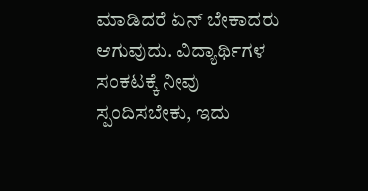ಮಾಡಿದರೆ ಏನ್ ಬೇಕಾದರು ಆಗುವುದು. ವಿದ್ಯಾರ್ಥಿಗಳ ಸಂಕಟಕ್ಕೆ ನೀವು ಸ್ಪಂದಿಸಬೇಕು, ಇದು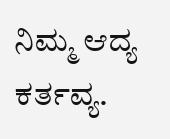ನಿಮ್ಮ ಆದ್ಯ ಕರ್ತವ್ಯ.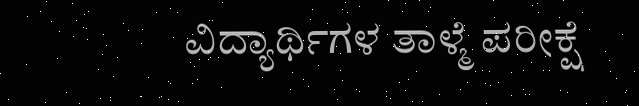ವಿದ್ಯಾರ್ಥಿಗಳ ತಾಳ್ಮೆ ಪರೀಕ್ಷೆ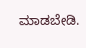ಮಾಡಬೇಡಿ.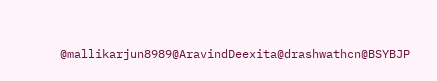@mallikarjun8989@AravindDeexita@drashwathcn@BSYBJP